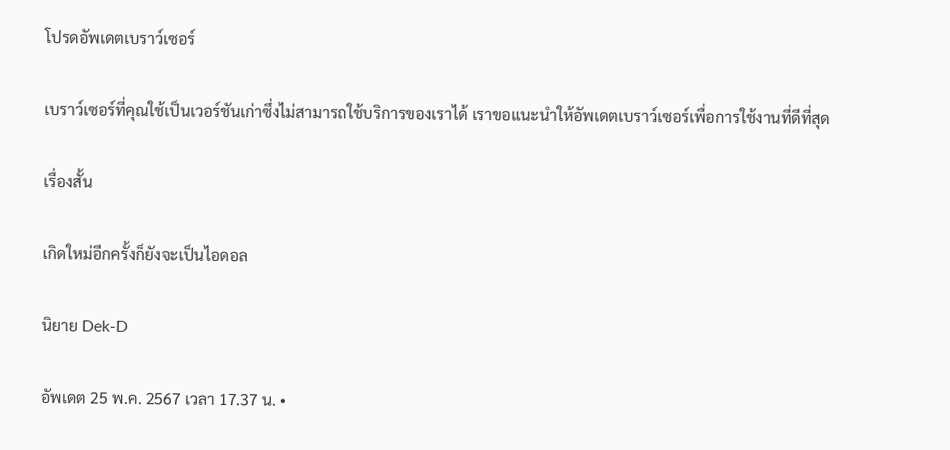โปรดอัพเดตเบราว์เซอร์

เบราว์เซอร์ที่คุณใช้เป็นเวอร์ชันเก่าซึ่งไม่สามารถใช้บริการของเราได้ เราขอแนะนำให้อัพเดตเบราว์เซอร์เพื่อการใช้งานที่ดีที่สุด

เรื่องสั้น

เกิดใหม่อีกครั้งก็ยังจะเป็นไอดอล

นิยาย Dek-D

อัพเดต 25 พ.ค. 2567 เวลา 17.37 น. •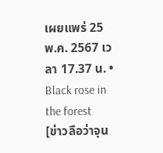เผยแพร่ 25 พ.ค. 2567 เวลา 17.37 น. • Black rose in the forest
[ข่าวลือว่าจุน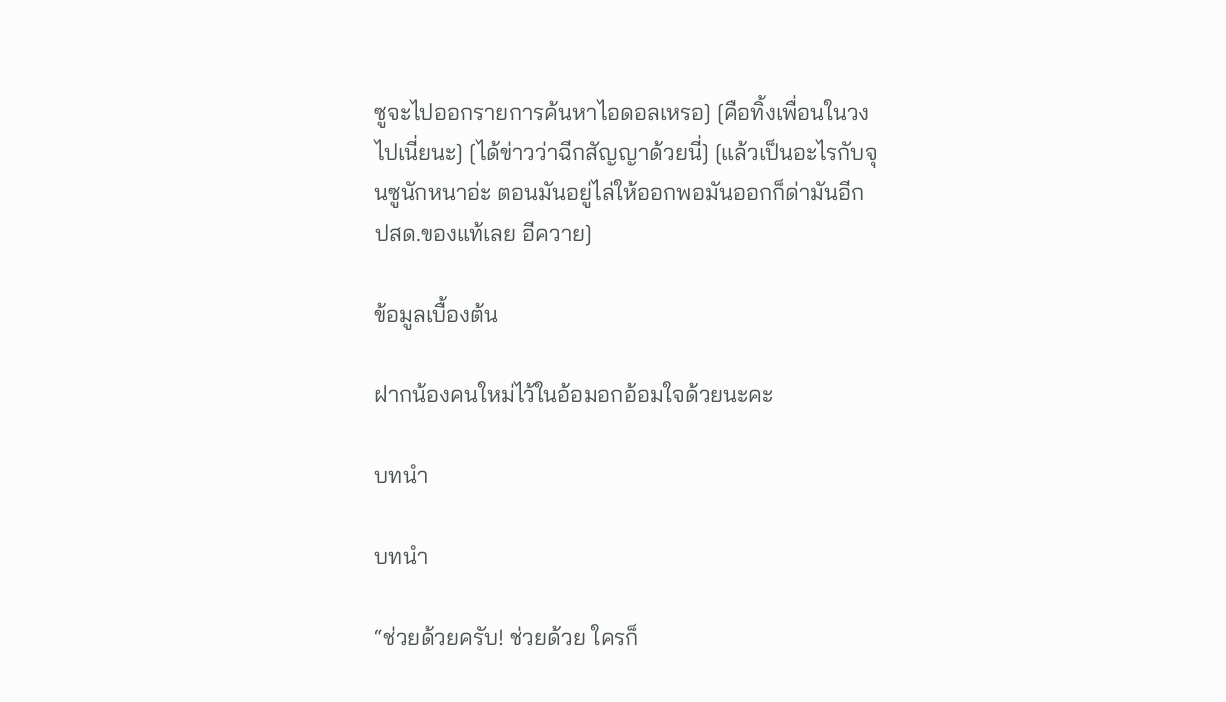ซูจะไปออกรายการค้นหาไอดอลเหรอ] [คือทิ้งเพื่อนในวงไปเนี่ยนะ] [ได้ข่าวว่าฉีกสัญญาด้วยนี่] [แล้วเป็นอะไรกับจุนซูนักหนาอ่ะ ตอนมันอยู่ไล่ให้ออกพอมันออกก็ด่ามันอีก ปสด.ของแท้เลย อีควาย]

ข้อมูลเบื้องต้น

ฝากน้องคนใหม่ไว้ในอ้อมอกอ้อมใจด้วยนะคะ

บทนำ

บทนำ

“ช่วยด้วยครับ! ช่วยด้วย ใครก็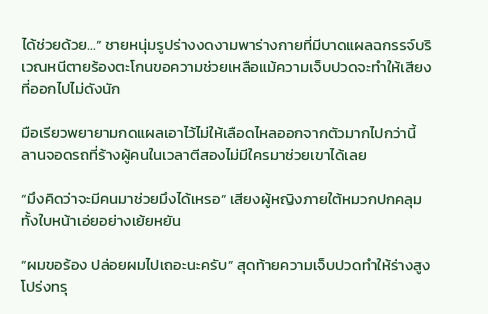ได้ช่วยด้วย…” ชายหนุ่มรูปร่างงดงามพาร่างกายที่มีบาดแผลฉกรรจ์บริเวณหนีตายร้องตะโกนขอความช่วยเหลือแม้ความเจ็บปวดจะทำให้เสียงที่ออกไปไม่ดังนัก

มือเรียวพยายามกดแผลเอาไว้ไม่ให้เลือดไหลออกจากตัวมากไปกว่านี้ ลานจอดรถที่ร้างผู้คนในเวลาตีสองไม่มีใครมาช่วยเขาได้เลย

“มึงคิดว่าจะมีคนมาช่วยมึงได้เหรอ” เสียงผู้หญิงภายใต้หมวกปกคลุมทั้งใบหน้าเอ่ยอย่างเย้ยหยัน

“ผมขอร้อง ปล่อยผมไปเถอะนะครับ” สุดท้ายความเจ็บปวดทำให้ร่างสูงโปร่งทรุ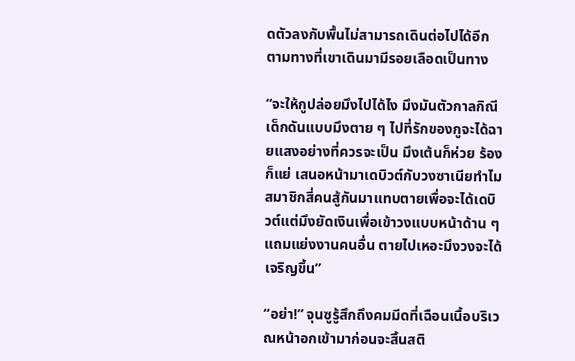ดตัวลงกับพื้นไม่สามารถเดินต่อไปได้อีก ตามทางที่เขาเดินมามีรอยเลือดเป็นทาง

“จะให้กูปล่อยมึงไปได้ไง มึงมันตัวกาลกิณี เด็กดันแบบมึงตาย ๆ ไปที่รักของกูจะได้ฉายแสงอย่างที่ควรจะเป็น มึงเต้นก็ห่วย ร้องก็แย่ เสนอหน้ามาเดบิวต์กับวงซาเนียทำไมสมาชิกสี่คนสู้กันมาแทบตายเพื่อจะได้เดบิวต์แต่มึงยัดเงินเพื่อเข้าวงแบบหน้าด้าน ๆ แถมแย่งงานคนอื่น ตายไปเหอะมึงวงจะได้เจริญขึ้น”

“อย่า!” จุนซูรู้สึกถึงคมมีดที่เฉือนเนื้อบริเวณหน้าอกเข้ามาก่อนจะสิ้นสติ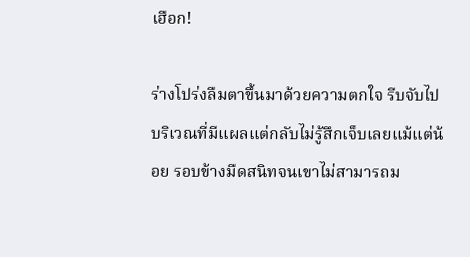เฮือก!

ร่างโปร่งลืมตาขึ้นมาด้วยความตกใจ รีบจับไปบริเวณที่มีแผลแต่กลับไม่รู้สึกเจ็บเลยแม้แต่น้อย รอบข้างมืดสนิทจนเขาไม่สามารถม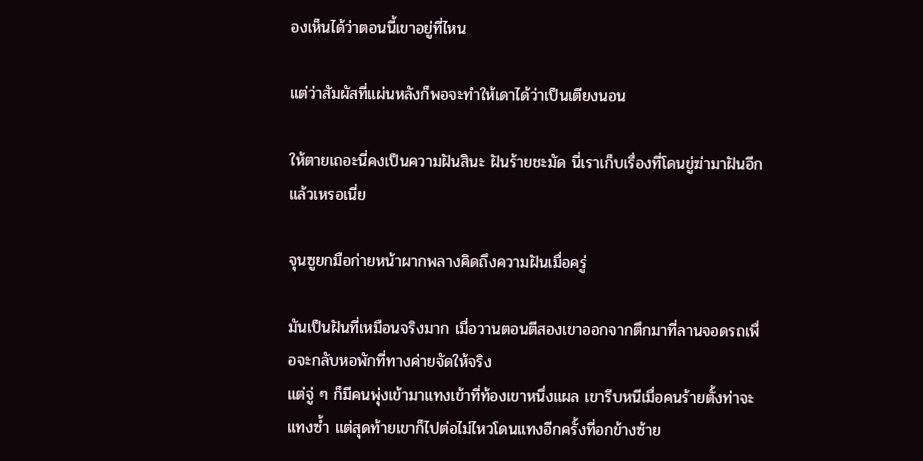องเห็นได้ว่าตอนนี้เขาอยู่ที่ไหน

แต่ว่าสัมผัสที่แผ่นหลังก็พอจะทำให้เดาได้ว่าเป็นเตียงนอน

ให้ตายเถอะนี่คงเป็นความฝันสินะ ฝันร้ายชะมัด นี่เราเก็บเรื่องที่โดนขู่ฆ่ามาฝันอีกแล้วเหรอเนี่ย

จุนซูยกมือก่ายหน้าผากพลางคิดถึงความฝันเมื่อครู่

มันเป็นฝันที่เหมือนจริงมาก เมื่อวานตอนตีสองเขาออกจากตึกมาที่ลานจอดรถเพื่อจะกลับหอพักที่ทางค่ายจัดให้จริง
แต่จู่ ๆ ก็มีคนพุ่งเข้ามาแทงเข้าที่ท้องเขาหนึ่งแผล เขารีบหนีเมื่อคนร้ายตั้งท่าจะแทงซ้ำ แต่สุดท้ายเขาก็ไปต่อไม่ไหวโดนแทงอีกครั้งที่อกข้างซ้าย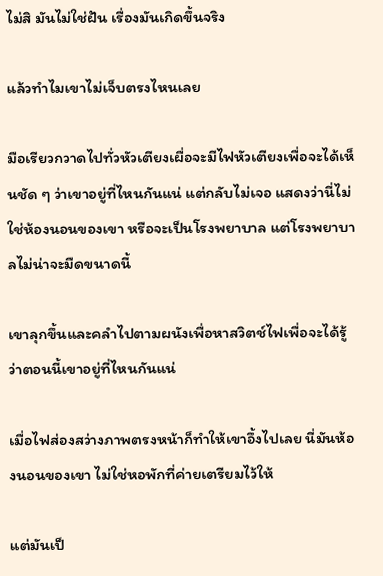ไม่สิ มันไม่ใช่ฝัน เรื่องมันเกิดขึ้นจริง

แล้วทำไมเขาไม่เจ็บตรงไหนเลย

มือเรียวกวาดไปทั่วหัวเตียงเผื่อจะมีไฟหัวเตียงเพื่อจะได้เห็นชัด ๆ ว่าเขาอยู่ที่ไหนกันแน่ แต่กลับไม่เจอ แสดงว่านี่ไม่ใช่ห้องนอนของเขา หรือจะเป็นโรงพยาบาล แต่โรงพยาบาลไม่น่าจะมืดขนาดนี้

เขาลุกขึ้นและคลำไปตามผนังเพื่อหาสวิตช์ไฟเพื่อจะได้รู้ว่าตอนนี้เขาอยู่ที่ไหนกันแน่

เมื่อไฟส่องสว่างภาพตรงหน้าก็ทำให้เขาอึ้งไปเลย นี่มันห้องนอนของเขา ไม่ใช่หอพักที่ค่ายเตรียมไว้ให้

แต่มันเป็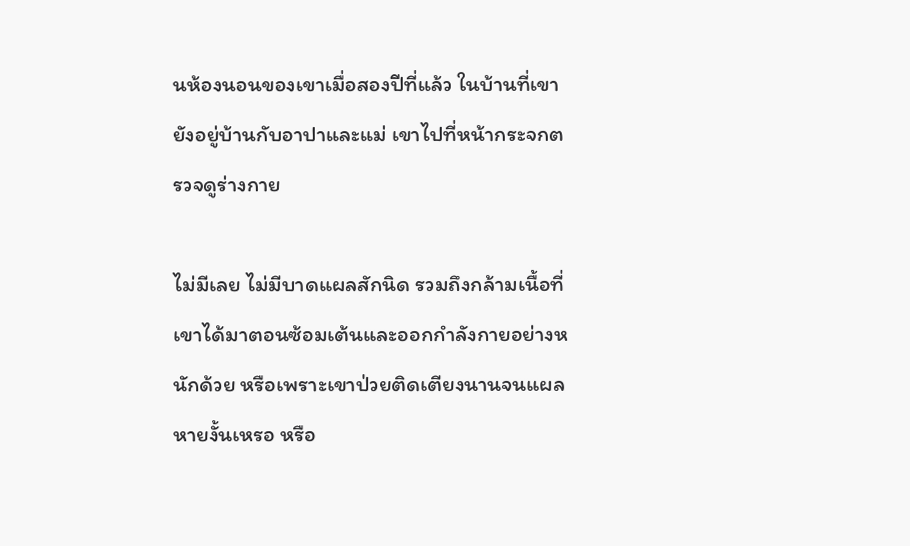นห้องนอนของเขาเมื่อสองปีที่แล้ว ในบ้านที่เขายังอยู่บ้านกับอาปาและแม่ เขาไปที่หน้ากระจกตรวจดูร่างกาย

ไม่มีเลย ไม่มีบาดแผลสักนิด รวมถึงกล้ามเนื้อที่เขาได้มาตอนซ้อมเต้นและออกกำลังกายอย่างหนักด้วย หรือเพราะเขาป่วยติดเตียงนานจนแผลหายงั้นเหรอ หรือ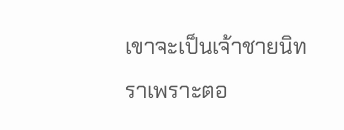เขาจะเป็นเจ้าชายนิทราเพราะตอ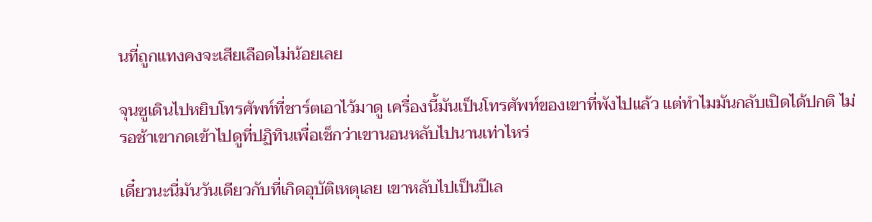นที่ถูกแทงคงจะเสียเลือดไม่น้อยเลย

จุนซูเดินไปหยิบโทรศัพท์ที่ชาร์ตเอาไว้มาดู เครื่องนี้มันเป็นโทรศัพท์ของเขาที่พังไปแล้ว แต่ทำไมมันกลับเปิดได้ปกติ ไม่รอช้าเขากดเข้าไปดูที่ปฏิทินเพื่อเช็กว่าเขานอนหลับไปนานเท่าไหร่

เดี๋ยวนะนี่มันวันเดียวกับที่เกิดอุบัติเหตุเลย เขาหลับไปเป็นปีเล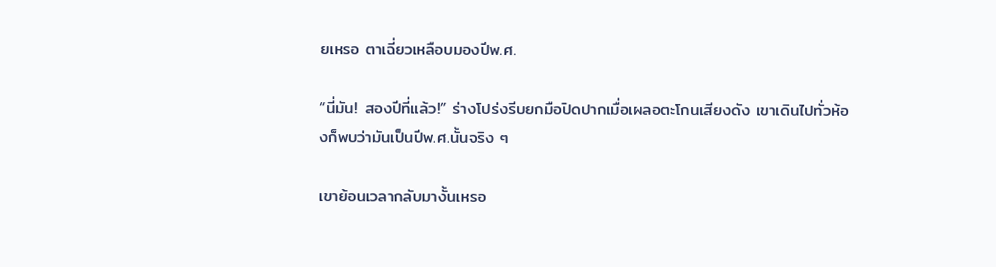ยเหรอ ตาเฉี่ยวเหลือบมองปีพ.ศ.

“นี่มัน! สองปีที่แล้ว!” ร่างโปร่งรีบยกมือปิดปากเมื่อเผลอตะโกนเสียงดัง เขาเดินไปทั่วห้องก็พบว่ามันเป็นปีพ.ศ.นั้นจริง ๆ

เขาย้อนเวลากลับมางั้นเหรอ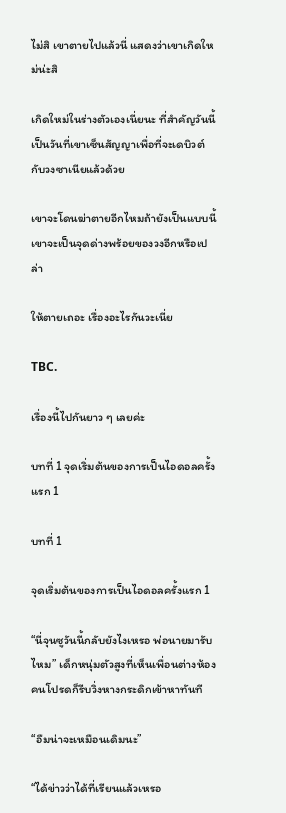ไม่สิ เขาตายไปแล้วนี่ แสดงว่าเขาเกิดใหม่น่ะสิ

เกิดใหม่ในร่างตัวเองเนี่ยนะ ที่สำคัญวันนี้เป็นวันที่เขาเซ็นสัญญาเพื่อที่จะเดบิวต์กับวงซาเนียแล้วด้วย

เขาจะโดนฆ่าตายอีกไหมถ้ายังเป็นแบบนี้ เขาจะเป็นจุดด่างพร้อยของวงอีกหรือเปล่า

ให้ตายเถอะ เรื่องอะไรกันวะเนี่ย

TBC.

เรื่องนี้ไปกันยาว ๆ เลยค่ะ

บทที่ 1 จุดเริ่มต้นของการเป็นไอดอลครั้งแรก 1

บทที่ 1

จุดเริ่มต้นของการเป็นไอดอลครั้งแรก 1

“นี่จุนซูวันนี้กลับยังไงเหรอ พ่อนายมารับไหม” เด็กหนุ่มตัวสูงที่เห็นเพื่อนต่างห้องคนโปรดก็รีบวิ่งหางกระดิกเข้าหาทันที

“อืมน่าจะเหมือนเดิมนะ”

“ได้ข่าวว่าได้ที่เรียนแล้วเหรอ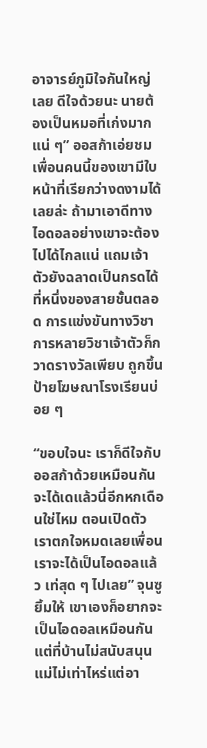อาจารย์ภูมิใจกันใหญ่เลย ดีใจด้วยนะ นายต้องเป็นหมอที่เก่งมากแน่ ๆ” ออสก้าเอ่ยชม เพื่อนคนนี้ของเขามีใบหน้าที่เรียกว่างดงามได้เลยล่ะ ถ้ามาเอาดีทางไอดอลอย่างเขาจะต้องไปได้ไกลแน่ แถมเจ้าตัวยังฉลาดเป็นกรดได้ที่หนึ่งของสายชั้นตลอด การแข่งขันทางวิชาการหลายวิชาเจ้าตัวก็กวาดรางวัลเพียบ ถูกขึ้นป้ายโฆษณาโรงเรียนบ่อย ๆ

“ขอบใจนะ เราก็ดีใจกับออสก้าด้วยเหมือนกัน จะได้เดแล้วนี่อีกหกเดือนใช่ไหม ตอนเปิดตัวเราตกใจหมดเลยเพื่อนเราจะได้เป็นไอดอลแล้ว เท่สุด ๆ ไปเลย” จุนซูยิ้มให้ เขาเองก็อยากจะเป็นไอดอลเหมือนกันแต่ที่บ้านไม่สนับสนุน แม่ไม่เท่าไหร่แต่อา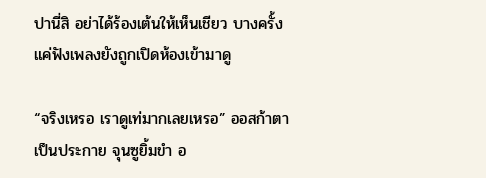ปานี่สิ อย่าได้ร้องเต้นให้เห็นเชียว บางครั้งแค่ฟังเพลงยังถูกเปิดห้องเข้ามาดู

“จริงเหรอ เราดูเท่มากเลยเหรอ” ออสก้าตาเป็นประกาย จุนซูยิ้มขำ อ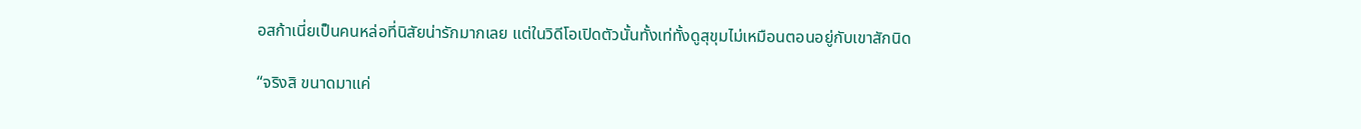อสก้าเนี่ยเป็นคนหล่อที่นิสัยน่ารักมากเลย แต่ในวิดีโอเปิดตัวนั้นทั้งเท่ทั้งดูสุขุมไม่เหมือนตอนอยู่กับเขาสักนิด

“จริงสิ ขนาดมาแค่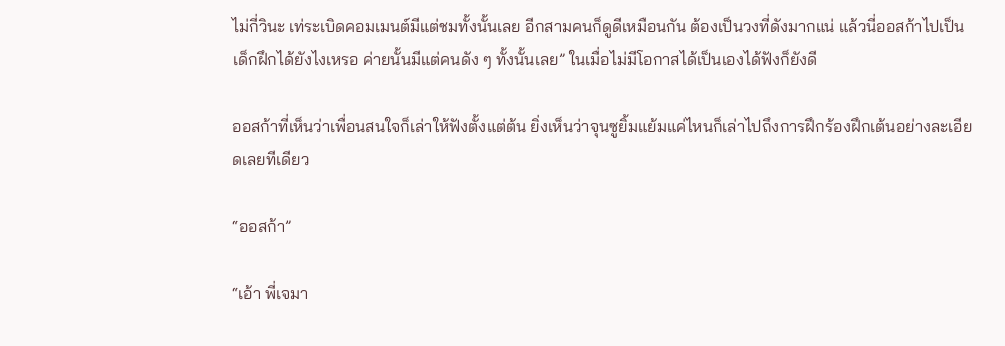ไม่กี่วินะ เท่ระเบิดคอมเมนต์มีแต่ชมทั้งนั้นเลย อีกสามคนก็ดูดีเหมือนกัน ต้องเป็นวงที่ดังมากแน่ แล้วนี่ออสก้าไปเป็นเด็กฝึกได้ยังไงเหรอ ค่ายนั้นมีแต่คนดัง ๆ ทั้งนั้นเลย” ในเมื่อไม่มีโอกาสได้เป็นเองได้ฟังก็ยังดี

ออสก้าที่เห็นว่าเพื่อนสนใจก็เล่าให้ฟังตั้งแต่ต้น ยิ่งเห็นว่าจุนซูยิ้มแย้มแค่ไหนก็เล่าไปถึงการฝึกร้องฝึกเต้นอย่างละเอียดเลยทีเดียว

“ออสก้า”

“เอ้า พี่เจมา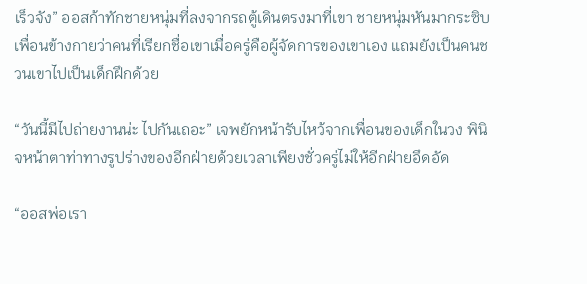เร็วจัง” ออสก้าทักชายหนุ่มที่ลงจากรถตู้เดินตรงมาที่เขา ชายหนุ่มหันมากระซิบเพื่อนข้างกายว่าคนที่เรียกชื่อเขาเมื่อครู่คือผู้จัดการของเขาเอง แถมยังเป็นคนชวนเขาไปเป็นเด็กฝึกด้วย

“วันนี้มีไปถ่ายงานน่ะ ไปกันเถอะ” เจพยักหน้ารับไหว้จากเพื่อนของเด็กในวง พินิจหน้าตาท่าทางรูปร่างของอีกฝ่ายด้วยเวลาเพียงชั่วครู่ไม่ให้อีกฝ่ายอึดอัด

“ออสพ่อเรา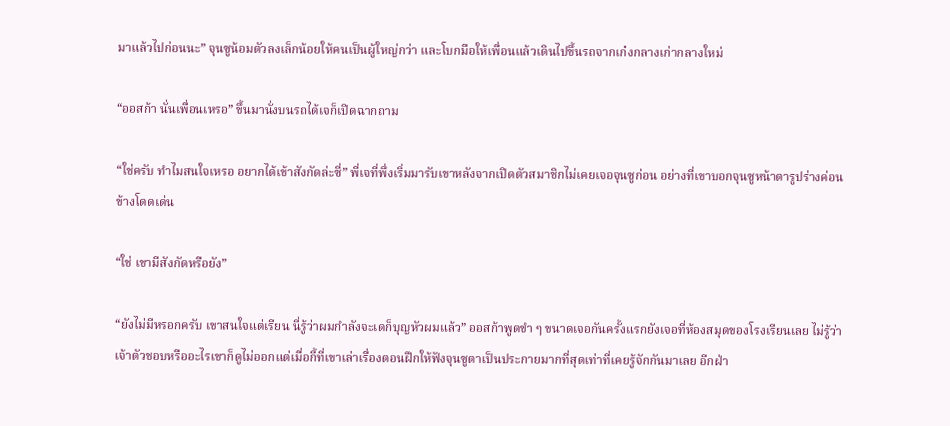มาแล้วไปก่อนนะ” จุนซูน้อมตัวลงเล็กน้อยให้คนเป็นผู้ใหญ่กว่า และโบกมือให้เพื่อนแล้วเดินไปขึ้นรถจากเก๋งกลางเก่ากลางใหม่

“ออสก้า นั่นเพื่อนเหรอ” ขึ้นมานั่งบนรถได้เจก็เปิดฉากถาม

“ใช่ครับ ทำไมสนใจเหรอ อยากได้เข้าสังกัดล่ะซี่” พี่เจที่พึ่งเริ่มมารับเขาหลังจากเปิดตัวสมาชิกไม่เคยเจอจุนซูก่อน อย่างที่เขาบอกจุนซูหน้าตารูปร่างค่อนข้างโดดเด่น

“ใช่ เขามีสังกัดหรือยัง”

“ยังไม่มีหรอกครับ เขาสนใจแต่เรียน นี่รู้ว่าผมกำลังจะเดก็บุญหัวผมแล้ว” ออสก้าพูดขำ ๆ ขนาดเจอกันครั้งแรกยังเจอที่ห้องสมุดของโรงเรียนเลย ไม่รู้ว่าเจ้าตัวชอบหรืออะไรเขาก็ดูไม่ออกแต่เมื่อกี้ที่เขาเล่าเรื่องตอนฝึกให้ฟังจุนซูตาเป็นประกายมากที่สุดเท่าที่เคยรู้จักกันมาเลย อีกฝ่า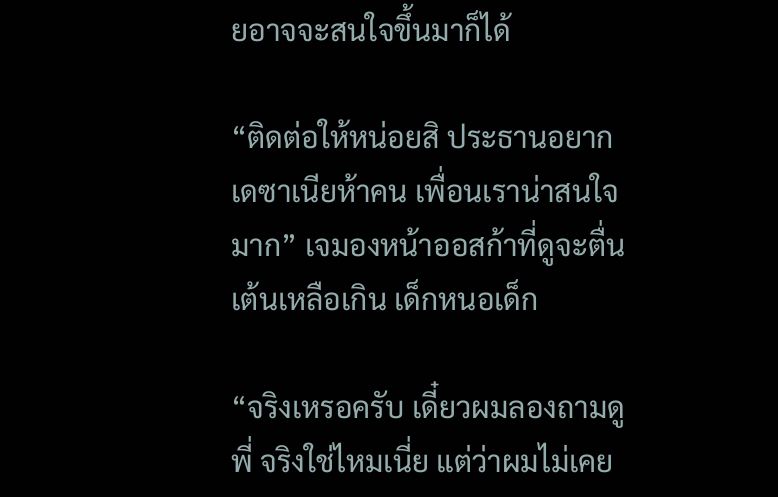ยอาจจะสนใจขึ้นมาก็ได้

“ติดต่อให้หน่อยสิ ประธานอยากเดซาเนียห้าคน เพื่อนเราน่าสนใจมาก” เจมองหน้าออสก้าที่ดูจะตื่นเต้นเหลือเกิน เด็กหนอเด็ก

“จริงเหรอครับ เดี๋ยวผมลองถามดู พี่ จริงใช่ไหมเนี่ย แต่ว่าผมไม่เคย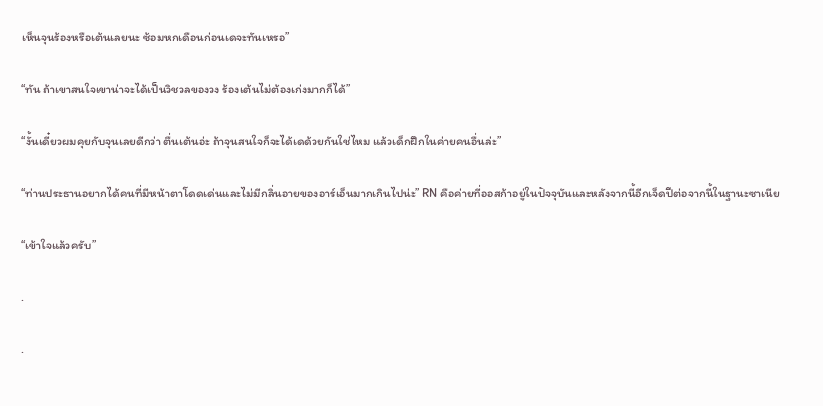เห็นจุนร้องหรือเต้นเลยนะ ซ้อมหกเดือนก่อนเดจะทันเหรอ”

“ทัน ถ้าเขาสนใจเขาน่าจะได้เป็นวิชวลของวง ร้องเต้นไม่ต้องเก่งมากก็ได้”

“งั้นเดี๋ยวผมคุยกับจุนเลยดีกว่า ตื่นเต้นอ่ะ ถ้าจุนสนใจก็จะได้เดด้วยกันใช่ไหม แล้วเด็กฝึกในค่ายคนอื่นล่ะ”

“ท่านประธานอยากได้คนที่มีหน้าตาโดดเด่นและไม่มีกลิ่นอายของอาร์เอ็นมากเกินไปน่ะ” RN คือค่ายที่ออสก้าอยู่ในปัจจุบันและหลังจากนี้อีกเจ็ดปีต่อจากนี้ในฐานะซาเนีย

“เข้าใจแล้วครับ”

.

.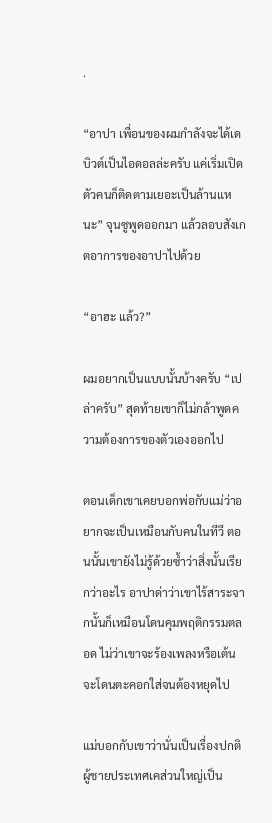.

“อาปา เพื่อนของผมกำลังจะได้เดบิวต์เป็นไอดอลล่ะครับ แค่เริ่มเปิดตัวคนก็ติดตามเยอะเป็นล้านแหนะ” จุนซูพูดออกมา แล้วลอบสังเกตอาการของอาปาไปด้วย

“อาฮะ แล้ว?”

ผมอยากเป็นแบบนั้นบ้างครับ “เปล่าครับ” สุดท้ายเขาก็ไม่กล้าพูดความต้องการของตัวเองออกไป

ตอนเด็กเขาเคยบอกพ่อกับแม่ว่าอยากจะเป็นเหมือนกับคนในทีวี ตอนนั้นเขายังไม่รู้ด้วยซ้ำว่าสิ่งนั้นเรียกว่าอะไร อาปาด่าว่าเขาไร้สาระจากนั้นก็เหมือนโดนคุมพฤติกรรมตลอด ไม่ว่าเขาจะร้องเพลงหรือเต้นจะโดนตะคอกใส่จนต้องหยุดไป

แม่บอกกับเขาว่านั่นเป็นเรื่องปกติ ผู้ชายประเทศเคส่วนใหญ่เป็น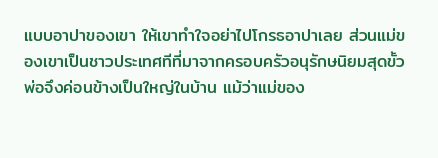แบบอาปาของเขา ให้เขาทำใจอย่าไปโกรธอาปาเลย ส่วนแม่ของเขาเป็นชาวประเทศทีที่มาจากครอบครัวอนุรักษนิยมสุดขั้ว พ่อจึงค่อนข้างเป็นใหญ่ในบ้าน แม้ว่าแม่ของ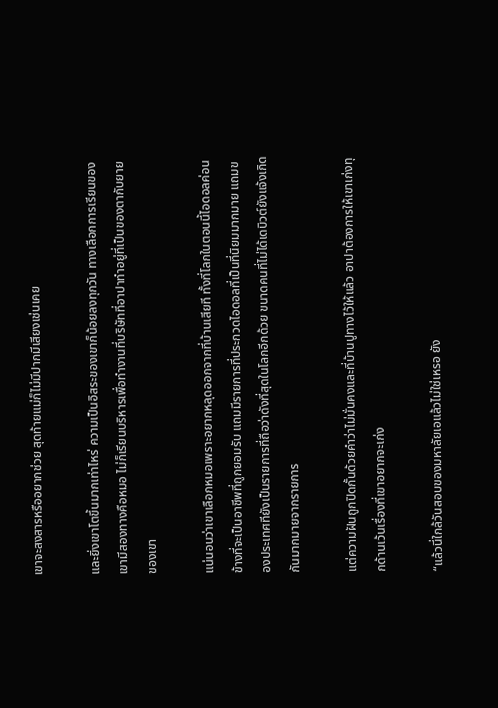เขาจะสงสารหรืออยากช่วย สุดท้ายแม่ก็ไม่มีปากมีเสียงเช่นเคย

และยิ่งเขาโตขึ้นมากเท่าไหร่ ความเป็นอิสระของเขาก็น้อยลงทุกวัน ทางเลือกการเรียนของเขามีสองทางคือหมอ ไม่ก็เรียนบริหารเพื่อทำงานที่บริษัทที่อาปาทำอยู่ที่เป็นของตากับยายของเขา

แน่นอนว่าเขาเลือกหมอเพราะอยากหลุดออกจากที่บ้านเสียที ทั้งที่โลกในตอนนี้ไอดอลค่อนข้างที่จะเป็นอาชีพที่ถูกยอมรับ แถมมีรายการที่ประกวดไอดอลที่เป็นที่นิยมมากมาย แถมของประเทศทียังเป็นรายการที่ถือว่าดังที่สุดในโลกอีกด้วย ขนาดคนที่ไม่ได้เดบิวต์ยังแจ้งเกิดกันมากมายจากรายการ

แต่ความฝันถูกปิดกั้นด้วยคำว่าไม่มั่นคงและที่บ้านปูทางไว้ให้แล้ว อาปาต้องการให้เขาเก่งทุกด้านเว้นเรื่องที่เขาอยากจะเก่ง

“แล้วนี่ใกล้วันสอบของมหาลัยเอแล้วไม่ใช่เหรอ ยัง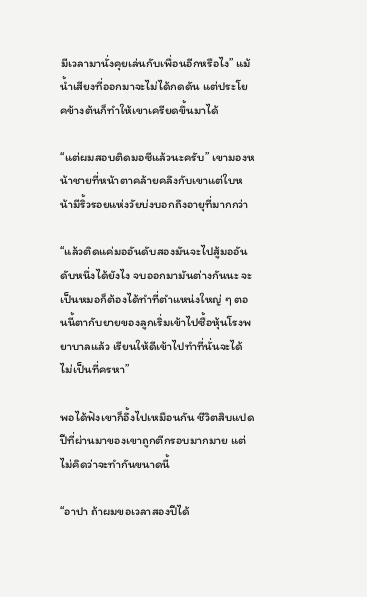มีเวลามานั่งคุยเล่นกับเพื่อนอีกหรือไง” แม้น้ำเสียงที่ออกมาจะไม่ได้กดดัน แต่ประโยคข้างต้นก็ทำให้เขาเครียดขึ้นมาได้

“แต่ผมสอบติดมอซีแล้วนะครับ” เขามองหน้าชายที่หน้าตาคล้ายคลึงกับเขาแต่ใบหน้ามีริ้วรอยแห่งวัยบ่งบอกถึงอายุที่มากกว่า

“แล้วติดแค่มออันดับสองมันจะไปสู้มออันดับหนึ่งได้ยังไง จบออกมามันต่างกันนะ จะเป็นหมอก็ต้องได้ทำที่ตำแหน่งใหญ่ ๆ ตอนนี้ตากับยายของลูกเริ่มเข้าไปซื้อหุ้นโรงพยาบาลแล้ว เรียนให้ดีเข้าไปทำที่นั่นจะได้ไม่เป็นที่ครหา”

พอได้ฟังเขาก็อึ้งไปเหมือนกัน ชีวิตสิบแปดปีที่ผ่านมาของเขาถูกตีกรอบมากมาย แต่ไม่คิดว่าจะทำกันขนาดนี้

“อาปา ถ้าผมขอเวลาสองปีได้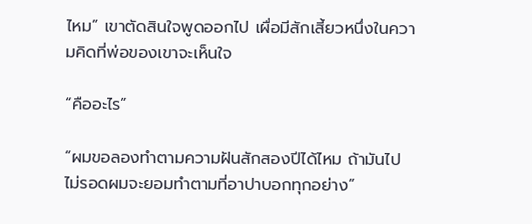ไหม” เขาตัดสินใจพูดออกไป เผื่อมีสักเสี้ยวหนึ่งในความคิดที่พ่อของเขาจะเห็นใจ

“คืออะไร”

“ผมขอลองทำตามความฝันสักสองปีได้ไหม ถ้ามันไปไม่รอดผมจะยอมทำตามที่อาปาบอกทุกอย่าง”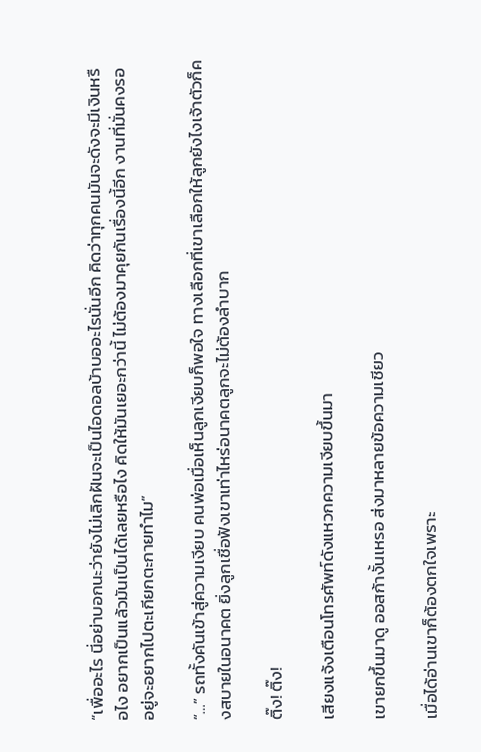“เพื่ออะไร นี่อย่าบอกนะว่ายังไม่เลิกฝันจะเป็นไอดอลบ้าบออะไรนั่นอีก คิดว่าทุกคนมันจะดังจะมีเงินหรือไง อยากเป็นแล้วมันเป็นได้เลยหรือไง คิดให้มันเยอะกว่านี้ ไม่ต้องมาคุยกันเรื่องนี้อีก งานที่มั่นคงรออยู่จะอยากไปตะเกียกตะกายทำไม”

“…” รถทั้งคันเข้าสู่ความเงียบ คนพ่อเมื่อเห็นลูกเงียบก็พอใจ ทางเลือกที่เขาเลือกให้ลูกยังไงเจ้าตัวก็คงสบายในอนาคต ยิ่งลูกเชื่อฟังเขาเท่าไหร่อนาคตลูกจะไม่ต้องลำบาก

ติ๊ง! ติ๊ง!

เสียงแจ้งเตือนโทรศัพท์ดังแหวกความเงียบขึ้นมา

เขายกขึ้นมาดู ออสก้างั้นเหรอ ส่งมาหลายข้อความเชียว

เมื่อได้อ่านเขาก็ต้องตกใจเพราะ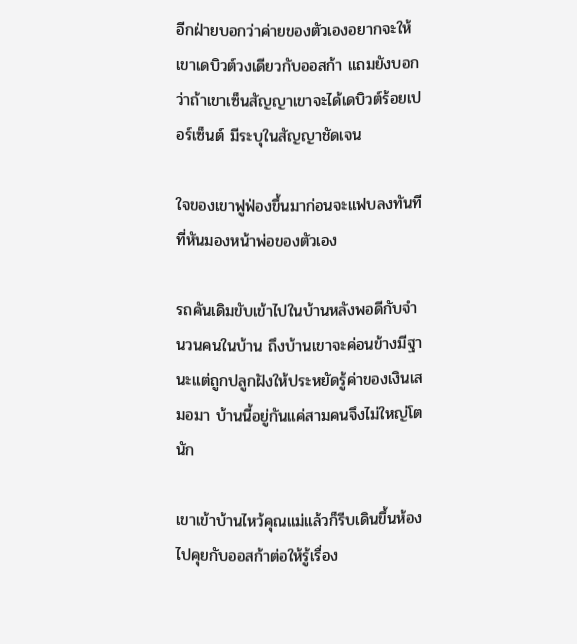อีกฝ่ายบอกว่าค่ายของตัวเองอยากจะให้เขาเดบิวต์วงเดียวกับออสก้า แถมยังบอกว่าถ้าเขาเซ็นสัญญาเขาจะได้เดบิวต์ร้อยเปอร์เซ็นต์ มีระบุในสัญญาชัดเจน

ใจของเขาฟูฟ่องขึ้นมาก่อนจะแฟบลงทันทีที่หันมองหน้าพ่อของตัวเอง

รถคันเดิมขับเข้าไปในบ้านหลังพอดีกับจำนวนคนในบ้าน ถึงบ้านเขาจะค่อนข้างมีฐานะแต่ถูกปลูกฝังให้ประหยัดรู้ค่าของเงินเสมอมา บ้านนี้อยู่กันแค่สามคนจึงไม่ใหญ่โตนัก

เขาเข้าบ้านไหว้คุณแม่แล้วก็รีบเดินขึ้นห้องไปคุยกับออสก้าต่อให้รู้เรื่อง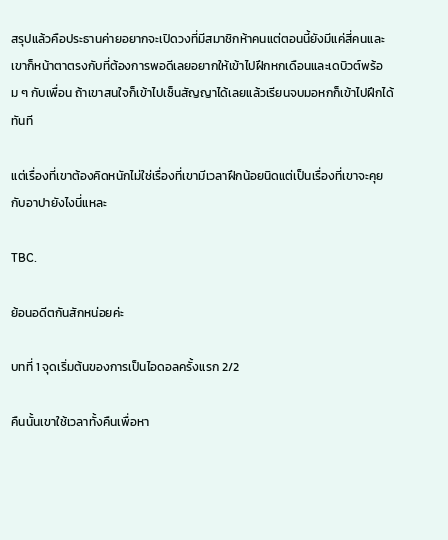สรุปแล้วคือประธานค่ายอยากจะเปิดวงที่มีสมาชิกห้าคนแต่ตอนนี้ยังมีแค่สี่คนและเขาก็หน้าตาตรงกับที่ต้องการพอดีเลยอยากให้เข้าไปฝึกหกเดือนและเดบิวต์พร้อม ๆ กับเพื่อน ถ้าเขาสนใจก็เข้าไปเซ็นสัญญาได้เลยแล้วเรียนจบมอหกก็เข้าไปฝึกได้ทันที

แต่เรื่องที่เขาต้องคิดหนักไม่ใช่เรื่องที่เขามีเวลาฝึกน้อยนิดแต่เป็นเรื่องที่เขาจะคุยกับอาปายังไงนี่แหละ

TBC.

ย้อนอดีตกันสักหน่อยค่ะ

บทที่ 1 จุดเริ่มต้นของการเป็นไอดอลครั้งแรก 2/2

คืนนั้นเขาใช้เวลาทั้งคืนเพื่อหา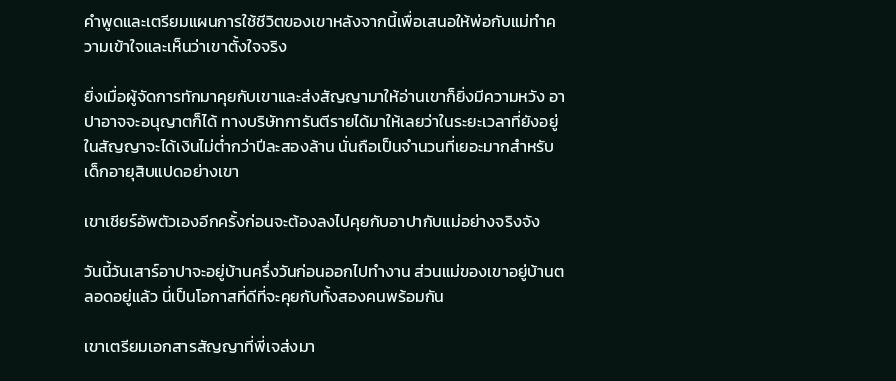คำพูดและเตรียมแผนการใช้ชีวิตของเขาหลังจากนี้เพื่อเสนอให้พ่อกับแม่ทำความเข้าใจและเห็นว่าเขาตั้งใจจริง

ยิ่งเมื่อผู้จัดการทักมาคุยกับเขาและส่งสัญญามาให้อ่านเขาก็ยิ่งมีความหวัง อาปาอาจจะอนุญาตก็ได้ ทางบริษัทการันตีรายได้มาให้เลยว่าในระยะเวลาที่ยังอยู่ในสัญญาจะได้เงินไม่ต่ำกว่าปีละสองล้าน นั่นถือเป็นจำนวนที่เยอะมากสำหรับเด็กอายุสิบแปดอย่างเขา

เขาเชียร์อัพตัวเองอีกครั้งก่อนจะต้องลงไปคุยกับอาปากับแม่อย่างจริงจัง

วันนี้วันเสาร์อาปาจะอยู่บ้านครึ่งวันก่อนออกไปทำงาน ส่วนแม่ของเขาอยู่บ้านตลอดอยู่แล้ว นี่เป็นโอกาสที่ดีที่จะคุยกับทั้งสองคนพร้อมกัน

เขาเตรียมเอกสารสัญญาที่พี่เจส่งมา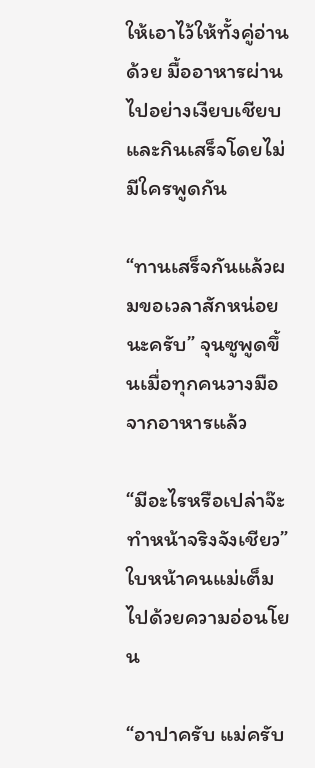ให้เอาไว้ให้ทั้งคู่อ่านด้วย มื้ออาหารผ่านไปอย่างเงียบเชียบและกินเสร็จโดยไม่มีใครพูดกัน

“ทานเสร็จกันแล้วผมขอเวลาสักหน่อยนะครับ” จุนซูพูดขึ้นเมื่อทุกคนวางมือจากอาหารแล้ว

“มีอะไรหรือเปล่าจ๊ะ ทำหน้าจริงจังเชียว” ใบหน้าคนแม่เต็มไปด้วยความอ่อนโยน

“อาปาครับ แม่ครับ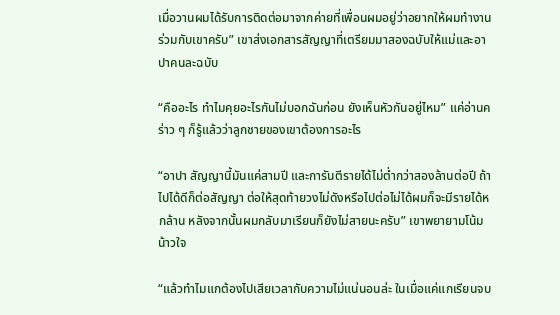เมื่อวานผมได้รับการติดต่อมาจากค่ายที่เพื่อนผมอยู่ว่าอยากให้ผมทำงานร่วมกับเขาครับ” เขาส่งเอกสารสัญญาที่เตรียมมาสองฉบับให้แม่และอาปาคนละฉบับ

“คืออะไร ทำไมคุยอะไรกันไม่บอกฉันก่อน ยังเห็นหัวกันอยู่ไหม” แค่อ่านคร่าว ๆ ก็รู้แล้วว่าลูกชายของเขาต้องการอะไร

“อาปา สัญญานี้มันแค่สามปี และการันตีรายได้ไม่ต่ำกว่าสองล้านต่อปี ถ้าไปได้ดีก็ต่อสัญญา ต่อให้สุดท้ายวงไม่ดังหรือไปต่อไม่ได้ผมก็จะมีรายได้หกล้าน หลังจากนั้นผมกลับมาเรียนก็ยังไม่สายนะครับ” เขาพยายามโน้มน้าวใจ

“แล้วทำไมแกต้องไปเสียเวลากับความไม่แน่นอนล่ะ ในเมื่อแค่แกเรียนจบ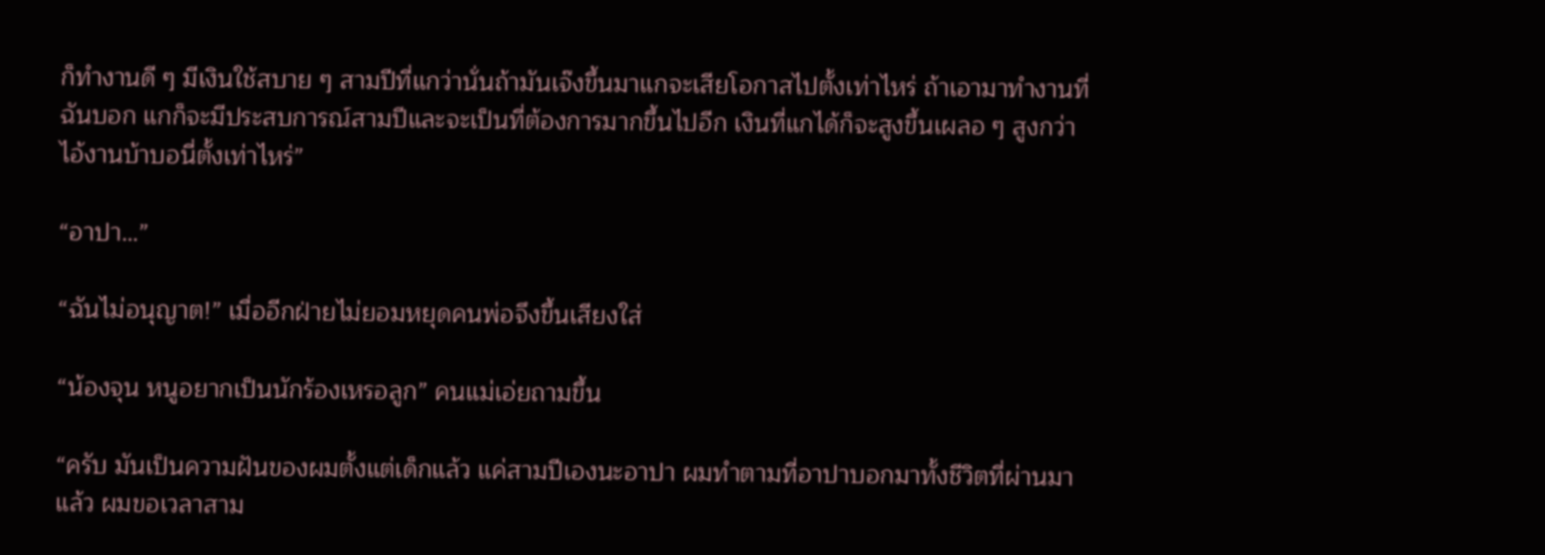ก็ทำงานดี ๆ มีเงินใช้สบาย ๆ สามปีที่แกว่านั่นถ้ามันเจ๊งขึ้นมาแกจะเสียโอกาสไปตั้งเท่าไหร่ ถ้าเอามาทำงานที่ฉันบอก แกก็จะมีประสบการณ์สามปีและจะเป็นที่ต้องการมากขึ้นไปอีก เงินที่แกได้ก็จะสูงขึ้นเผลอ ๆ สูงกว่าไอ้งานบ้าบอนี่ตั้งเท่าไหร่”

“อาปา…”

“ฉันไม่อนุญาต!” เมื่ออีกฝ่ายไม่ยอมหยุดคนพ่อจึงขึ้นเสียงใส่

“น้องจุน หนูอยากเป็นนักร้องเหรอลูก” คนแม่เอ่ยถามขึ้น

“ครับ มันเป็นความฝันของผมตั้งแต่เด็กแล้ว แค่สามปีเองนะอาปา ผมทำตามที่อาปาบอกมาทั้งชีวิตที่ผ่านมาแล้ว ผมขอเวลาสาม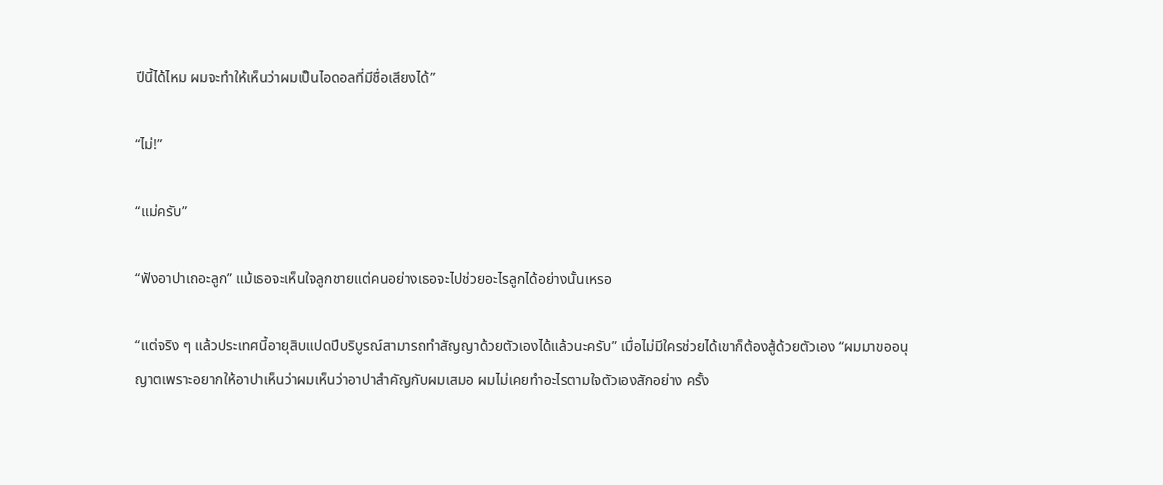ปีนี้ได้ไหม ผมจะทำให้เห็นว่าผมเป็นไอดอลที่มีชื่อเสียงได้”

“ไม่!”

“แม่ครับ”

“ฟังอาปาเถอะลูก” แม้เธอจะเห็นใจลูกชายแต่คนอย่างเธอจะไปช่วยอะไรลูกได้อย่างนั้นเหรอ

“แต่จริง ๆ แล้วประเทศนี้อายุสิบแปดปีบริบูรณ์สามารถทำสัญญาด้วยตัวเองได้แล้วนะครับ” เมื่อไม่มีใครช่วยได้เขาก็ต้องสู้ด้วยตัวเอง “ผมมาขออนุญาตเพราะอยากให้อาปาเห็นว่าผมเห็นว่าอาปาสำคัญกับผมเสมอ ผมไม่เคยทำอะไรตามใจตัวเองสักอย่าง ครั้ง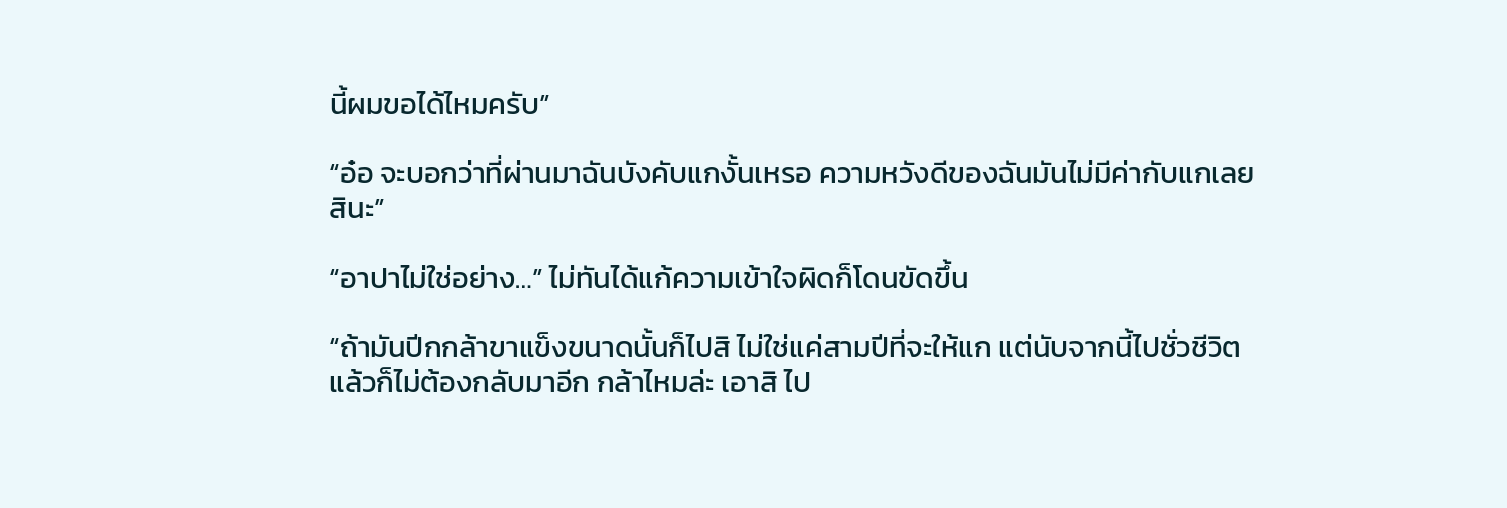นี้ผมขอได้ไหมครับ”

“อ๋อ จะบอกว่าที่ผ่านมาฉันบังคับแกงั้นเหรอ ความหวังดีของฉันมันไม่มีค่ากับแกเลยสินะ”

“อาปาไม่ใช่อย่าง…” ไม่ทันได้แก้ความเข้าใจผิดก็โดนขัดขึ้น

“ถ้ามันปีกกล้าขาแข็งขนาดนั้นก็ไปสิ ไม่ใช่แค่สามปีที่จะให้แก แต่นับจากนี้ไปชั่วชีวิต แล้วก็ไม่ต้องกลับมาอีก กล้าไหมล่ะ เอาสิ ไป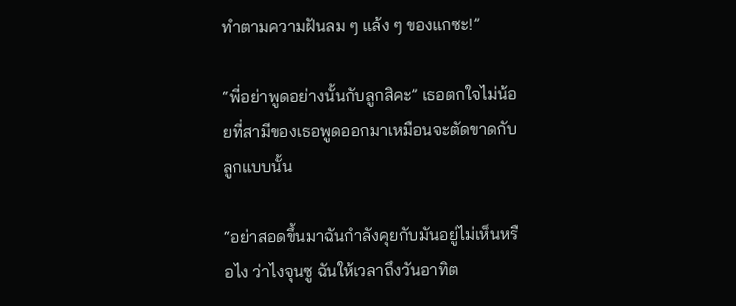ทำตามความฝันลม ๆ แล้ง ๆ ของแกซะ!”

“พี่อย่าพูดอย่างนั้นกับลูกสิคะ” เธอตกใจไม่น้อยที่สามีของเธอพูดออกมาเหมือนจะตัดขาดกับลูกแบบนั้น

“อย่าสอดขึ้นมาฉันกำลังคุยกับมันอยู่ไม่เห็นหรือไง ว่าไงจุนซู ฉันให้เวลาถึงวันอาทิต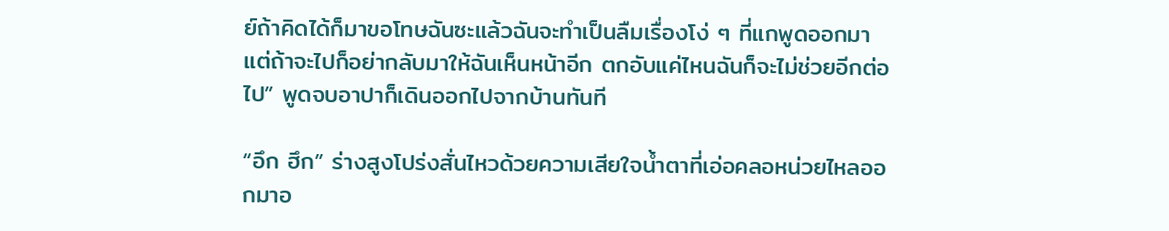ย์ถ้าคิดได้ก็มาขอโทษฉันซะแล้วฉันจะทำเป็นลืมเรื่องโง่ ๆ ที่แกพูดออกมา แต่ถ้าจะไปก็อย่ากลับมาให้ฉันเห็นหน้าอีก ตกอับแค่ไหนฉันก็จะไม่ช่วยอีกต่อไป” พูดจบอาปาก็เดินออกไปจากบ้านทันที

“อึก ฮึก” ร่างสูงโปร่งสั่นไหวด้วยความเสียใจน้ำตาที่เอ่อคลอหน่วยไหลออกมาอ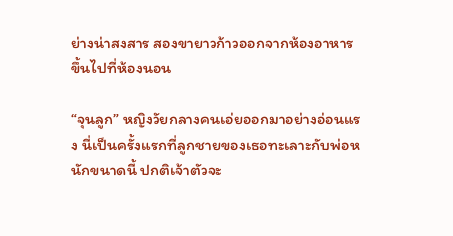ย่างน่าสงสาร สองขายาวก้าวออกจากห้องอาหารขึ้นไปที่ห้องนอน

“จุนลูก” หญิงวัยกลางคนเอ่ยออกมาอย่างอ่อนแรง นี่เป็นครั้งแรกที่ลูกชายของเธอทะเลาะกับพ่อหนักขนาดนี้ ปกติเจ้าตัวจะ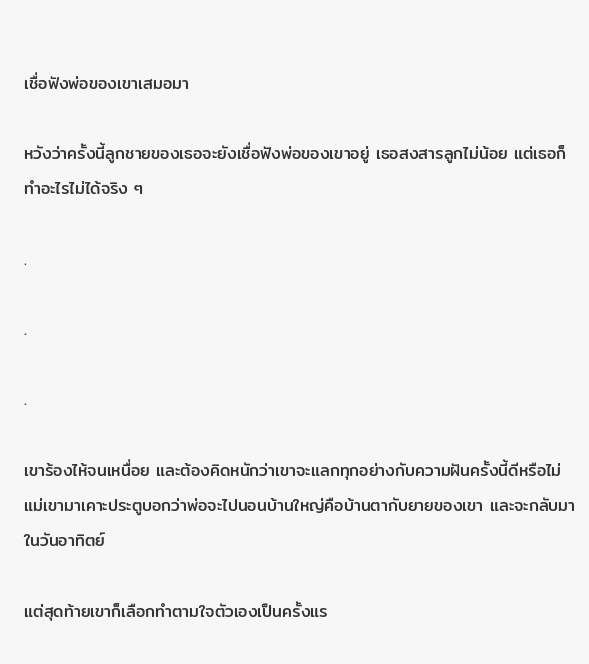เชื่อฟังพ่อของเขาเสมอมา

หวังว่าครั้งนี้ลูกชายของเธอจะยังเชื่อฟังพ่อของเขาอยู่ เธอสงสารลูกไม่น้อย แต่เธอก็ทำอะไรไม่ได้จริง ๆ

.

.

.

เขาร้องไห้จนเหนื่อย และต้องคิดหนักว่าเขาจะแลกทุกอย่างกับความฝันครั้งนี้ดีหรือไม่ แม่เขามาเคาะประตูบอกว่าพ่อจะไปนอนบ้านใหญ่คือบ้านตากับยายของเขา และจะกลับมาในวันอาทิตย์

แต่สุดท้ายเขาก็เลือกทำตามใจตัวเองเป็นครั้งแร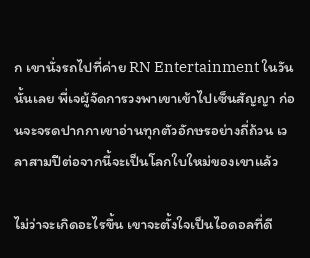ก เขานั่งรถไปที่ค่าย RN Entertainment ในวันนั้นเลย พี่เจผู้จัดการวงพาเขาเข้าไปเซ็นสัญญา ก่อนจะจรดปากกาเขาอ่านทุกตัวอักษรอย่างถี่ถ้วน เวลาสามปีต่อจากนี้จะเป็นโลกใบใหม่ของเขาแล้ว

ไม่ว่าจะเกิดอะไรขึ้น เขาจะตั้งใจเป็นไอดอลที่ดี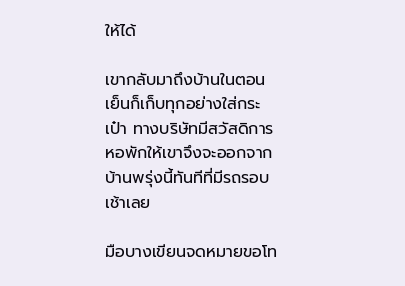ให้ได้

เขากลับมาถึงบ้านในตอนเย็นก็เก็บทุกอย่างใส่กระเป๋า ทางบริษัทมีสวัสดิการหอพักให้เขาจึงจะออกจากบ้านพรุ่งนี้ทันทีที่มีรถรอบเช้าเลย

มือบางเขียนจดหมายขอโท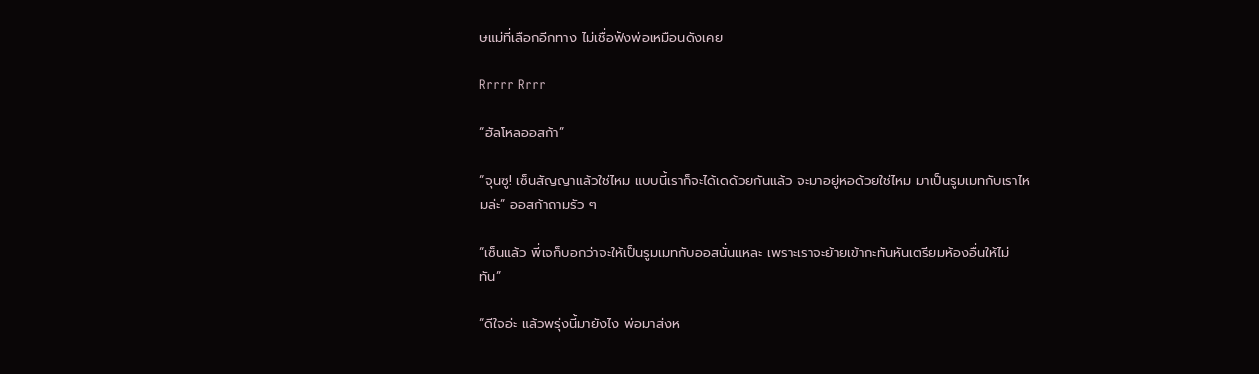ษแม่ที่เลือกอีกทาง ไม่เชื่อฟังพ่อเหมือนดังเคย

Rrrrr Rrrr

“ฮัลโหลออสก้า”

“จุนซู! เซ็นสัญญาแล้วใช่ไหม แบบนี้เราก็จะได้เดด้วยกันแล้ว จะมาอยู่หอด้วยใช่ไหม มาเป็นรูมเมทกับเราไหมล่ะ” ออสก้าถามรัว ๆ

“เซ็นแล้ว พี่เจก็บอกว่าจะให้เป็นรูมเมทกับออสนั่นแหละ เพราะเราจะย้ายเข้ากะทันหันเตรียมห้องอื่นให้ไม่ทัน”

“ดีใจอ่ะ แล้วพรุ่งนี้มายังไง พ่อมาส่งห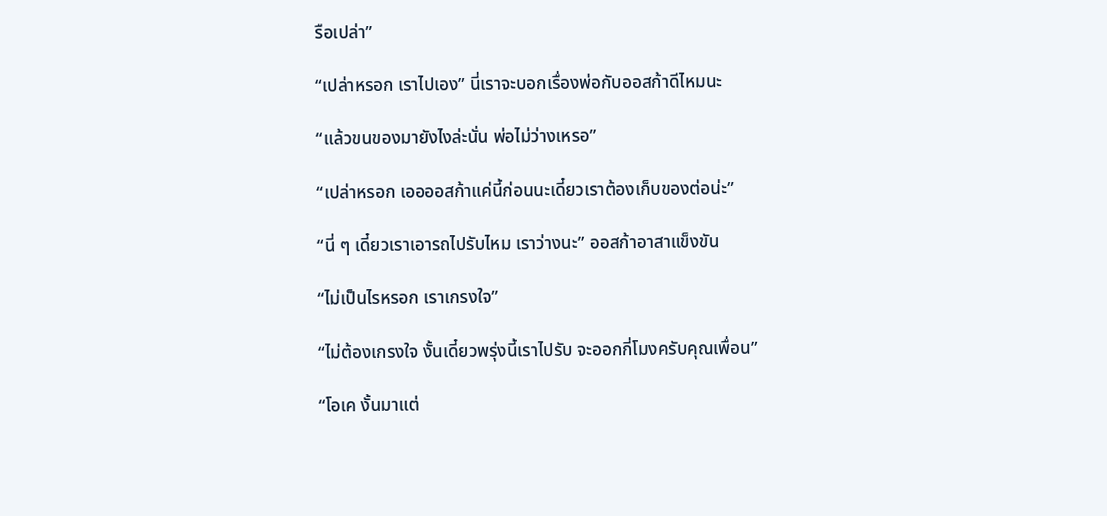รือเปล่า”

“เปล่าหรอก เราไปเอง” นี่เราจะบอกเรื่องพ่อกับออสก้าดีไหมนะ

“แล้วขนของมายังไงล่ะนั่น พ่อไม่ว่างเหรอ”

“เปล่าหรอก เออออสก้าแค่นี้ก่อนนะเดี๋ยวเราต้องเก็บของต่อน่ะ”

“นี่ ๆ เดี๋ยวเราเอารถไปรับไหม เราว่างนะ” ออสก้าอาสาแข็งขัน

“ไม่เป็นไรหรอก เราเกรงใจ”

“ไม่ต้องเกรงใจ งั้นเดี๋ยวพรุ่งนี้เราไปรับ จะออกกี่โมงครับคุณเพื่อน”

“โอเค งั้นมาแต่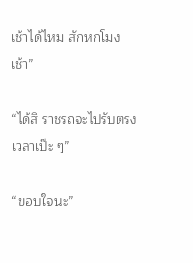เช้าได้ไหม สักหกโมงเช้า”

“ได้สิ ราชรถจะไปรับตรงเวลาเป๊ะ ๆ”

“ขอบใจนะ”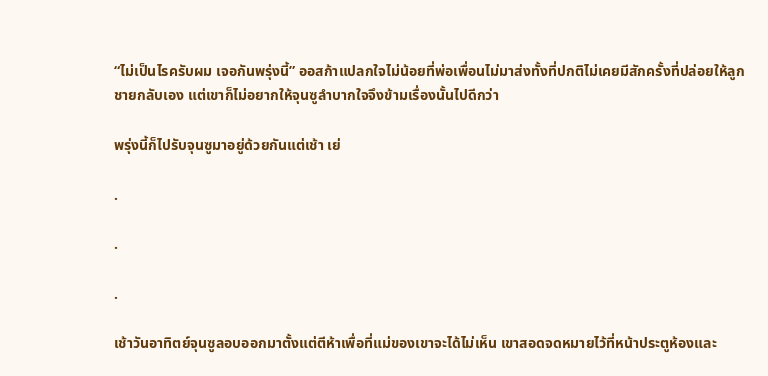“ไม่เป็นไรครับผม เจอกันพรุ่งนี้” ออสก้าแปลกใจไม่น้อยที่พ่อเพื่อนไม่มาส่งทั้งที่ปกติไม่เคยมีสักครั้งที่ปล่อยให้ลูกชายกลับเอง แต่เขาก็ไม่อยากให้จุนซูลำบากใจจึงข้ามเรื่องนั้นไปดีกว่า

พรุ่งนี้ก็ไปรับจุนซูมาอยู่ด้วยกันแต่เช้า เย่

.

.

.

เช้าวันอาทิตย์จุนซูลอบออกมาตั้งแต่ตีห้าเพื่อที่แม่ของเขาจะได้ไม่เห็น เขาสอดจดหมายไว้ที่หน้าประตูห้องและ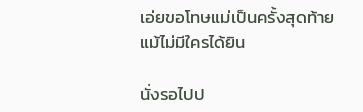เอ่ยขอโทษแม่เป็นครั้งสุดท้ายแม้ไม่มีใครได้ยิน

นั่งรอไปป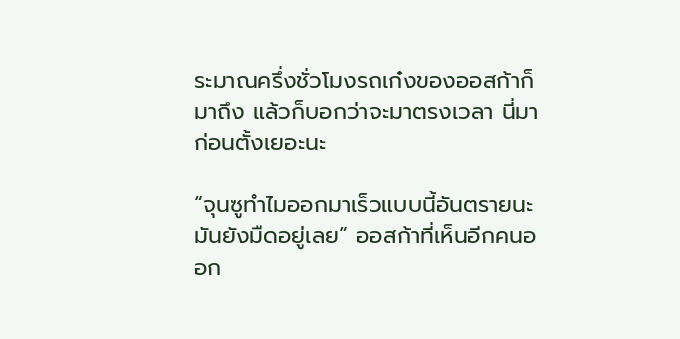ระมาณครึ่งชั่วโมงรถเก๋งของออสก้าก็มาถึง แล้วก็บอกว่าจะมาตรงเวลา นี่มาก่อนตั้งเยอะนะ

“จุนซูทำไมออกมาเร็วแบบนี้อันตรายนะ มันยังมืดอยู่เลย” ออสก้าที่เห็นอีกคนออก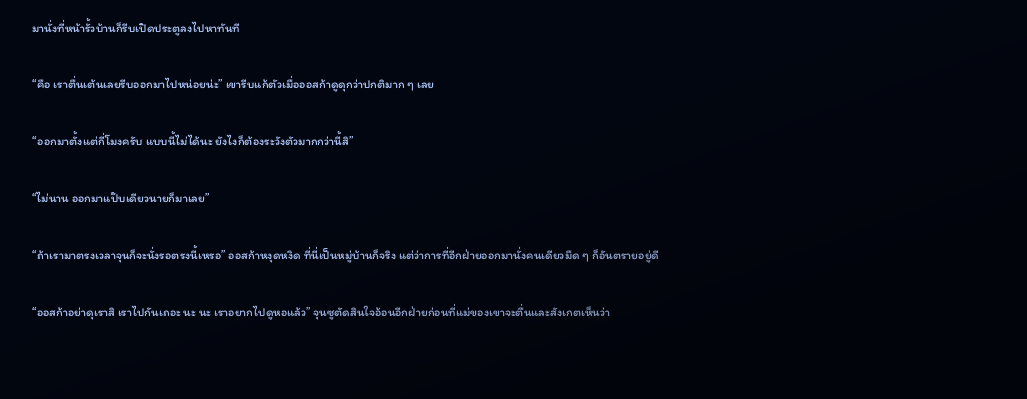มานั่งที่หน้ารั้วบ้านก็รีบเปิดประตูลงไปหาทันที

“คือ เราตื่นเต้นเลยรีบออกมาไปหน่อยน่ะ” เขารีบแก้ตัวเมื่อออสก้าดูดุกว่าปกติมาก ๆ เลย

“ออกมาตั้งแต่กี่โมงครับ แบบนี้ไม่ได้นะ ยังไงก็ต้องระวังตัวมากกว่านี้สิ”

“ไม่นาน ออกมาแป๊บเดียวนายก็มาเลย”

“ถ้าเรามาตรงเวลาจุนก็จะนั่งรอตรงนี้เหรอ” ออสก้าหงุดหงิด ที่นี่เป็นหมู่บ้านก็จริง แต่ว่าการที่อีกฝ่ายออกมานั่งคนเดียวมืด ๆ ก็อันตรายอยู่ดี

“ออสก้าอย่าดุเราสิ เราไปกันเถอะ นะ นะ เราอยากไปดูหอแล้ว” จุนซูตัดสินใจอ้อนอีกฝ่ายก่อนที่แม่ของเขาจะตื่นและสังเกตเห็นว่า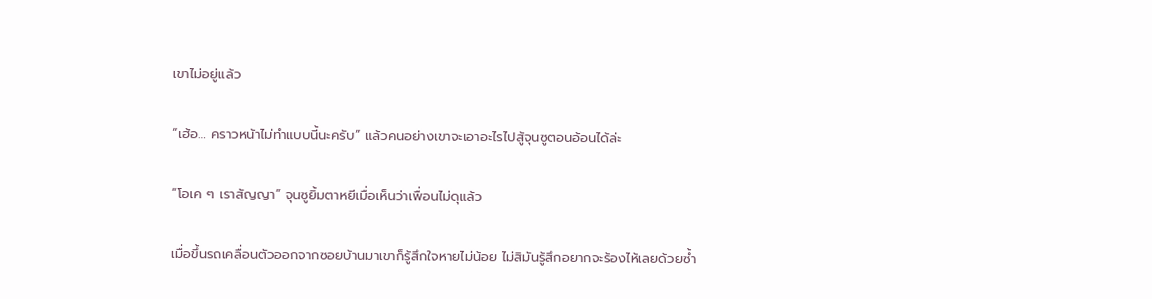เขาไม่อยู่แล้ว

“เฮ้อ… คราวหน้าไม่ทำแบบนี้นะครับ” แล้วคนอย่างเขาจะเอาอะไรไปสู้จุนซูตอนอ้อนได้ล่ะ

“โอเค ๆ เราสัญญา” จุนซูยิ้มตาหยีเมื่อเห็นว่าเพื่อนไม่ดุแล้ว

เมื่อขึ้นรถเคลื่อนตัวออกจากซอยบ้านมาเขาก็รู้สึกใจหายไม่น้อย ไม่สิมันรู้สึกอยากจะร้องไห้เลยด้วยซ้ำ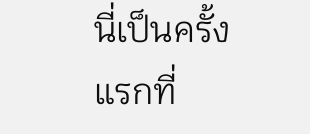นี่เป็นครั้งแรกที่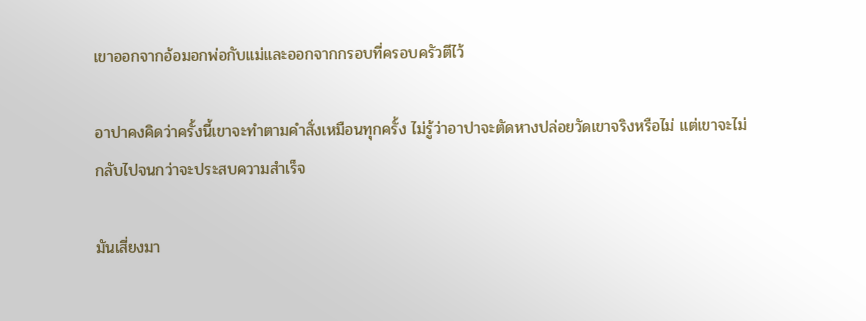เขาออกจากอ้อมอกพ่อกับแม่และออกจากกรอบที่ครอบครัวตีไว้

อาปาคงคิดว่าครั้งนี้เขาจะทำตามคำสั่งเหมือนทุกครั้ง ไม่รู้ว่าอาปาจะตัดหางปล่อยวัดเขาจริงหรือไม่ แต่เขาจะไม่กลับไปจนกว่าจะประสบความสำเร็จ

มันเสี่ยงมา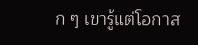ก ๆ เขารู้แต่โอกาส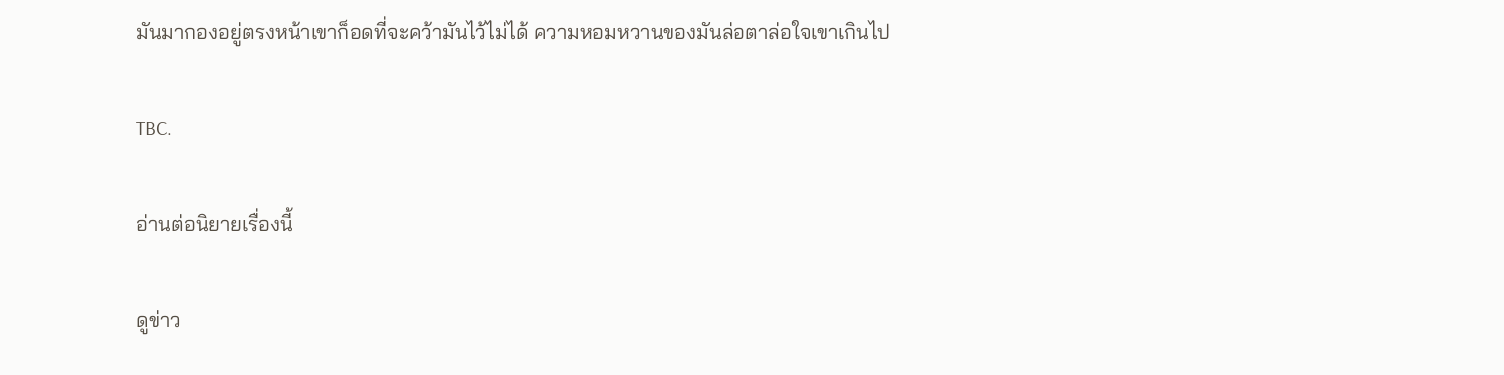มันมากองอยู่ตรงหน้าเขาก็อดที่จะคว้ามันไว้ไม่ได้ ความหอมหวานของมันล่อตาล่อใจเขาเกินไป

TBC.

อ่านต่อนิยายเรื่องนี้

ดูข่าว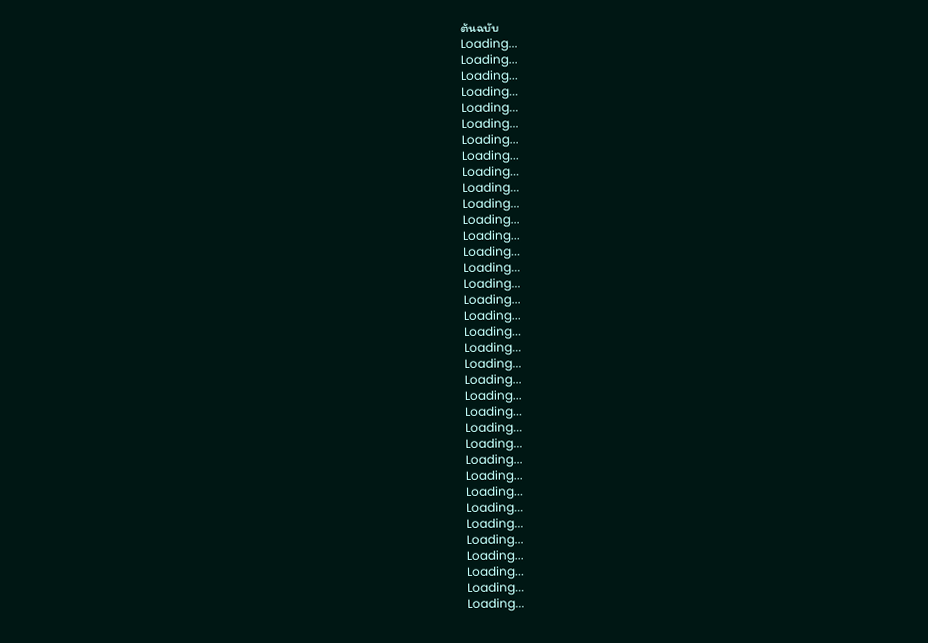ต้นฉบับ
Loading...
Loading...
Loading...
Loading...
Loading...
Loading...
Loading...
Loading...
Loading...
Loading...
Loading...
Loading...
Loading...
Loading...
Loading...
Loading...
Loading...
Loading...
Loading...
Loading...
Loading...
Loading...
Loading...
Loading...
Loading...
Loading...
Loading...
Loading...
Loading...
Loading...
Loading...
Loading...
Loading...
Loading...
Loading...
Loading...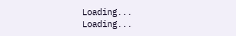Loading...
Loading...